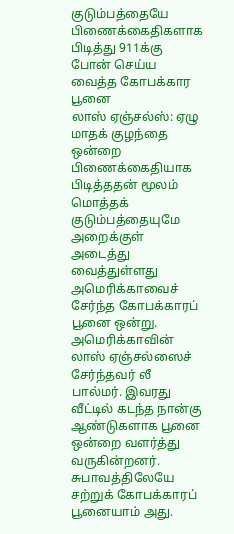குடும்பத்தையே பிணைக்கைதிகளாக பிடித்து 911க்கு போன் செய்ய வைத்த கோபக்கார பூனை
லாஸ் ஏஞ்சல்ஸ்: ஏழு மாதக் குழந்தை ஒன்றை பிணைக்கைதியாக பிடித்ததன் மூலம் மொத்தக் குடும்பத்தையுமே அறைக்குள் அடைத்து வைத்துள்ளது அமெரிக்காவைச் சேர்ந்த கோபக்காரப் பூனை ஒன்று.
அமெரிக்காவின் லாஸ் ஏஞ்சல்ஸைச் சேர்ந்தவர் லீ பால்மர். இவரது வீட்டில் கடந்த நான்கு ஆண்டுகளாக பூனை ஒன்றை வளர்த்து வருகின்றனர். சுபாவத்திலேயே சற்றுக் கோபக்காரப் பூனையாம் அது.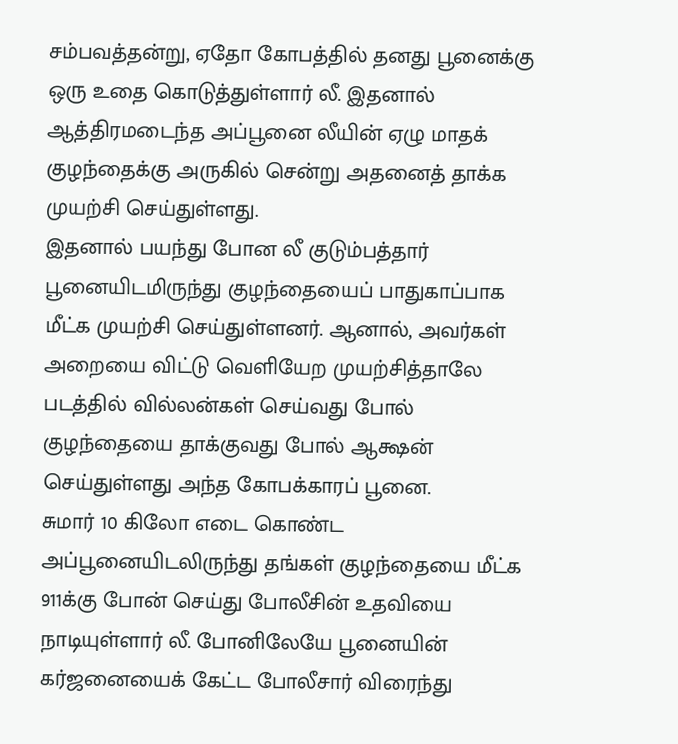சம்பவத்தன்று, ஏதோ கோபத்தில் தனது பூனைக்கு ஒரு உதை கொடுத்துள்ளார் லீ. இதனால் ஆத்திரமடைந்த அப்பூனை லீயின் ஏழு மாதக் குழந்தைக்கு அருகில் சென்று அதனைத் தாக்க முயற்சி செய்துள்ளது.
இதனால் பயந்து போன லீ குடும்பத்தார் பூனையிடமிருந்து குழந்தையைப் பாதுகாப்பாக மீட்க முயற்சி செய்துள்ளனர். ஆனால், அவர்கள் அறையை விட்டு வெளியேற முயற்சித்தாலே படத்தில் வில்லன்கள் செய்வது போல் குழந்தையை தாக்குவது போல் ஆக்ஷன் செய்துள்ளது அந்த கோபக்காரப் பூனை.
சுமார் 10 கிலோ எடை கொண்ட அப்பூனையிடலிருந்து தங்கள் குழந்தையை மீட்க 911க்கு போன் செய்து போலீசின் உதவியை நாடியுள்ளார் லீ. போனிலேயே பூனையின் கர்ஜனையைக் கேட்ட போலீசார் விரைந்து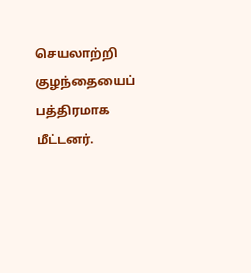செயலாற்றி குழந்தையைப் பத்திரமாக மீட்டனர்.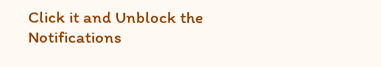Click it and Unblock the Notifications